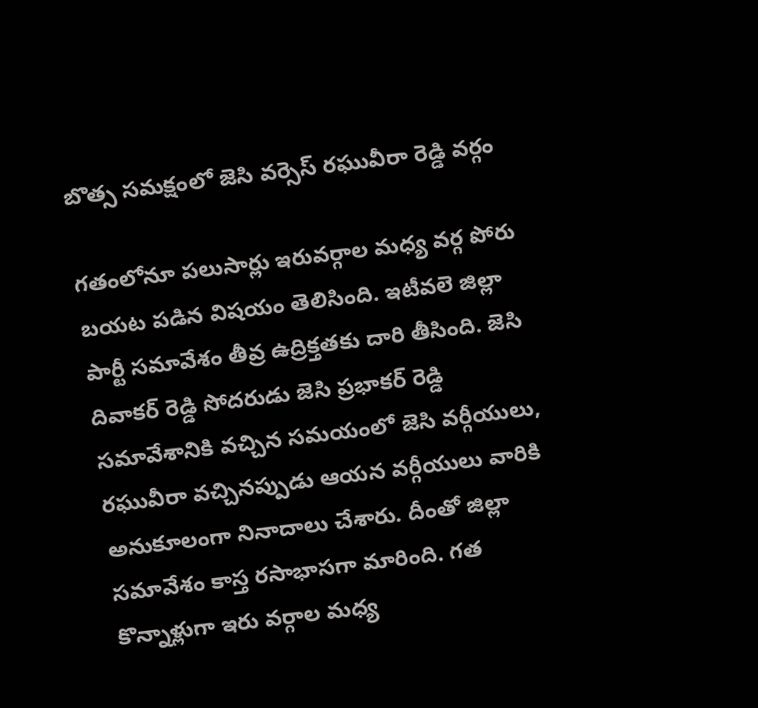బొత్స సమక్షంలో జెసి వర్సెస్ రఘువీరా రెడ్డి వర్గం

గతంలోనూ పలుసార్లు ఇరువర్గాల మధ్య వర్గ పోరు బయట పడిన విషయం తెలిసింది. ఇటీవలె జిల్లా పార్టీ సమావేశం తీవ్ర ఉద్రిక్తతకు దారి తీసింది. జెసి దివాకర్ రెడ్డి సోదరుడు జెసి ప్రభాకర్ రెడ్డి సమావేశానికి వచ్చిన సమయంలో జెసి వర్గీయులు, రఘువీరా వచ్చినప్పుడు ఆయన వర్గీయులు వారికి అనుకూలంగా నినాదాలు చేశారు. దీంతో జిల్లా సమావేశం కాస్త రసాభాసగా మారింది. గత కొన్నాళ్లుగా ఇరు వర్గాల మధ్య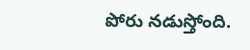పోరు నడుస్తోంది.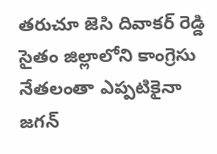తరుచూ జెసి దివాకర్ రెడ్డి సైతం జిల్లాలోని కాంగ్రెసు నేతలంతా ఎప్పటికైనా జగన్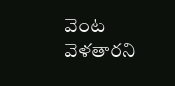వెంట వెళతారని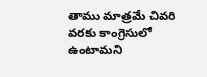తాము మాత్రమే చివరి వరకు కాంగ్రెసులో ఉంటామని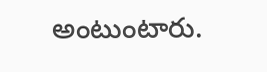అంటుంటారు.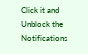Click it and Unblock the Notifications